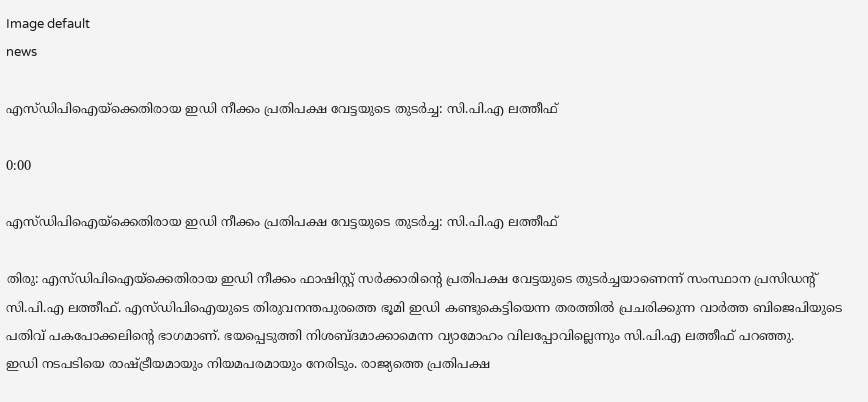Image default
news

എസ്ഡിപിഐയ്‌ക്കെതിരായ ഇഡി നീക്കം പ്രതിപക്ഷ വേട്ടയുടെ തുടര്‍ച്ച: സി.പി.എ ലത്തീഫ്

0:00

എസ്ഡിപിഐയ്‌ക്കെതിരായ ഇഡി നീക്കം പ്രതിപക്ഷ വേട്ടയുടെ തുടര്‍ച്ച: സി.പി.എ ലത്തീഫ്

തിരു: എസ്ഡിപിഐയ്‌ക്കെതിരായ ഇഡി നീക്കം ഫാഷിസ്റ്റ് സര്‍ക്കാരിന്റെ പ്രതിപക്ഷ വേട്ടയുടെ തുടര്‍ച്ചയാണെന്ന് സംസ്ഥാന പ്രസിഡന്റ് സി.പി.എ ലത്തീഫ്. എസ്ഡിപിഐയുടെ തിരുവനന്തപുരത്തെ ഭൂമി ഇഡി കണ്ടുകെട്ടിയെന്ന തരത്തില്‍ പ്രചരിക്കുന്ന വാര്‍ത്ത ബിജെപിയുടെ പതിവ് പകപോക്കലിന്റെ ഭാഗമാണ്. ഭയപ്പെടുത്തി നിശബ്ദമാക്കാമെന്ന വ്യാമോഹം വിലപ്പോവില്ലെന്നും സി.പി.എ ലത്തീഫ് പറഞ്ഞു.
ഇഡി നടപടിയെ രാഷ്ട്രീയമായും നിയമപരമായും നേരിടും. രാജ്യത്തെ പ്രതിപക്ഷ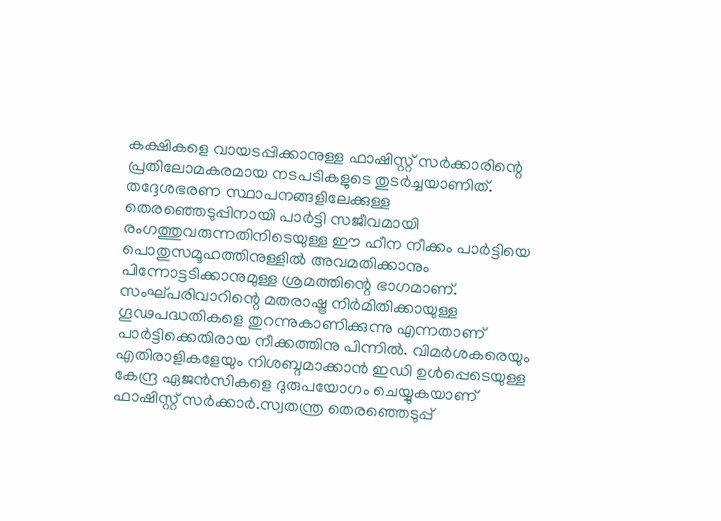കക്ഷികളെ വായടപ്പിക്കാനുള്ള ഫാഷിസ്റ്റ് സര്‍ക്കാരിന്റെ പ്രതിലോമകരമായ നടപടികളുടെ തുടര്‍ച്ചയാണിത്. തദ്ദേശഭരണ സ്ഥാപനങ്ങളിലേക്കുള്ള തെരഞ്ഞെടുപ്പിനായി പാര്‍ട്ടി സജീവമായി രംഗത്തുവരുന്നതിനിടെയുള്ള ഈ ഹീന നീക്കം പാര്‍ട്ടിയെ പൊതുസമൂഹത്തിനുള്ളില്‍ അവമതിക്കാനും പിന്നോട്ടടിക്കാനുമുള്ള ശ്രമത്തിന്റെ ഭാഗമാണ്.
സംഘ്പരിവാറിന്റെ മതരാഷ്ട്ര നിര്‍മിതിക്കായുള്ള ഗൂഢപദ്ധതികളെ തുറന്നുകാണിക്കുന്നു എന്നതാണ് പാര്‍ട്ടിക്കെതിരായ നീക്കത്തിനു പിന്നില്‍. വിമര്‍ശകരെയും എതിരാളികളേയും നിശബ്ദമാക്കാന്‍ ഇഡി ഉള്‍പ്പെടെയുള്ള കേന്ദ്ര ഏജന്‍സികളെ ദുരുപയോഗം ചെയ്യുകയാണ് ഫാഷിസ്റ്റ് സര്‍ക്കാര്‍.സ്വതന്ത്ര തെരഞ്ഞെടുപ്പ്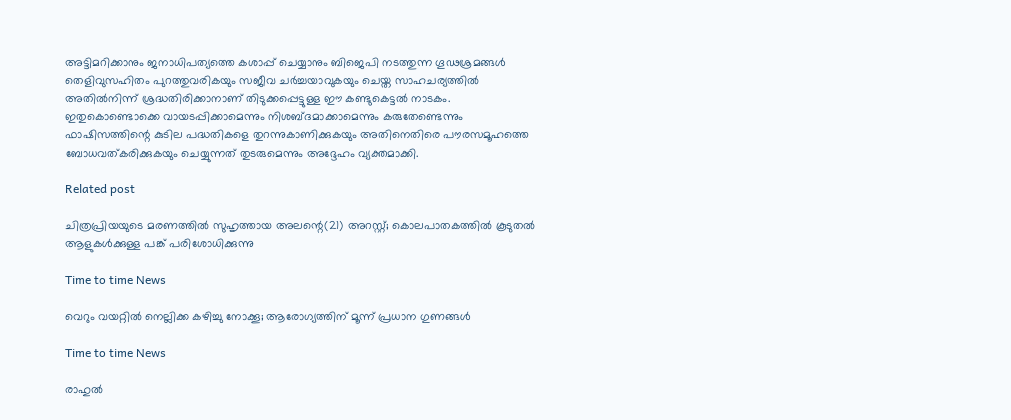അട്ടിമറിക്കാനും ജനാധിപത്യത്തെ കശാപ്പ് ചെയ്യാനും ബിജെപി നടത്തുന്ന ഗൂഢശ്രമങ്ങള്‍ തെളിവുസഹിതം പുറത്തുവരികയും സജീവ ചര്‍ച്ചയാവുകയും ചെയ്ത സാഹചര്യത്തില്‍ അതില്‍നിന്ന് ശ്രദ്ധതിരിക്കാനാണ് തിടുക്കപ്പെട്ടുള്ള ഈ കണ്ടുകെട്ടല്‍ നാടകം. ഇതുകൊണ്ടൊക്കെ വായടപ്പിക്കാമെന്നും നിശബ്ദമാക്കാമെന്നും കരുതേണ്ടെന്നും ഫാഷിസത്തിന്റെ കുടില പദ്ധതികളെ തുറന്നുകാണിക്കുകയും അതിനെതിരെ പൗരസമൂഹത്തെ ബോധവത്കരിക്കുകയും ചെയ്യുന്നത് തുടരുമെന്നും അദ്ദേഹം വ്യക്തമാക്കി.

Related post

ചിത്രപ്രിയയുടെ മരണത്തിൽ സുഹൃത്തായ അലന്റെ(21) അറസ്റ്റ്; കൊലപാതകത്തിൽ കൂടുതൽ ആളുകൾക്കുള്ള പങ്ക് പരിശോധിക്കുന്നു

Time to time News

വെറും വയറ്റിൽ നെല്ലിക്ക കഴിച്ചു നോക്കൂ; ആരോഗ്യത്തിന് മൂന്ന് പ്രധാന ഗുണങ്ങൾ

Time to time News

രാഹുല്‍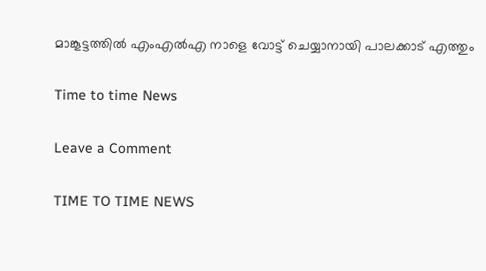മാങ്കൂട്ടത്തില്‍ എംഎല്‍എ നാളെ വോട്ട് ചെയ്യാനായി പാലക്കാട് എത്തും

Time to time News

Leave a Comment

TIME TO TIME NEWS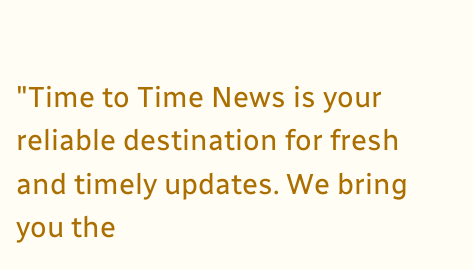"Time to Time News is your reliable destination for fresh and timely updates. We bring you the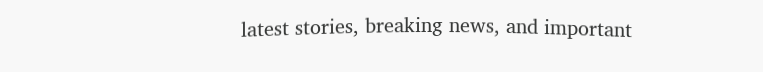latest stories, breaking news, and important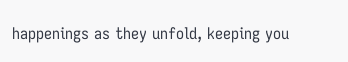happenings as they unfold, keeping you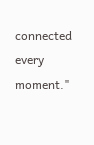connected every moment."